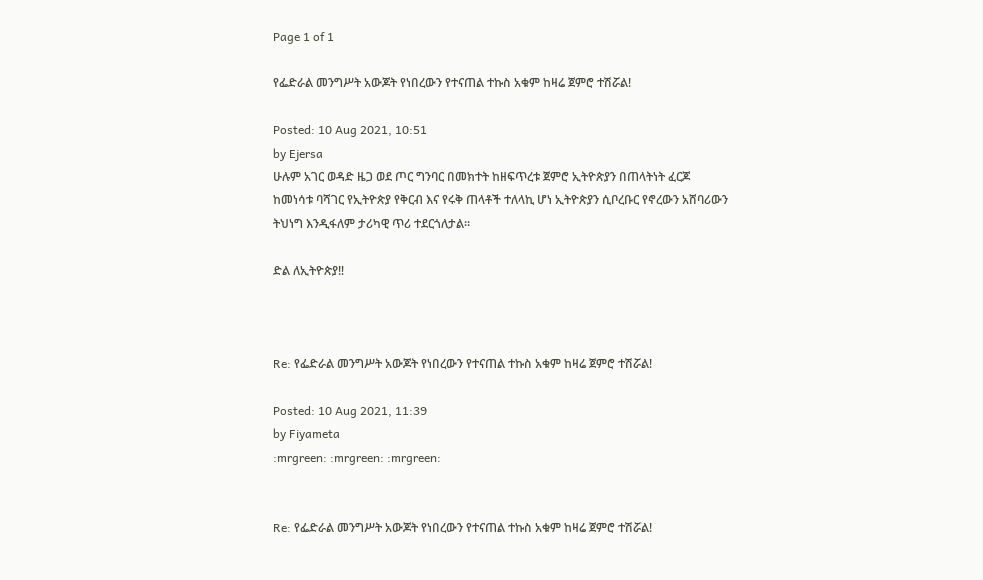Page 1 of 1

የፌድራል መንግሥት አውጆት የነበረውን የተናጠል ተኩስ አቁም ከዛሬ ጀምሮ ተሽሯል!

Posted: 10 Aug 2021, 10:51
by Ejersa
ሁሉም አገር ወዳድ ዜጋ ወደ ጦር ግንባር በመክተት ከዘፍጥረቱ ጀምሮ ኢትዮጵያን በጠላትነት ፈርጆ ከመነሳቱ ባሻገር የኢትዮጵያ የቅርብ እና የሩቅ ጠላቶች ተለላኪ ሆነ ኢትዮጵያን ሲቦረቡር የኖረውን አሸባሪውን ትህነግ እንዲፋለም ታሪካዊ ጥሪ ተደርጎለታል።

ድል ለኢትዮጵያ‼



Re: የፌድራል መንግሥት አውጆት የነበረውን የተናጠል ተኩስ አቁም ከዛሬ ጀምሮ ተሽሯል!

Posted: 10 Aug 2021, 11:39
by Fiyameta
:mrgreen: :mrgreen: :mrgreen:


Re: የፌድራል መንግሥት አውጆት የነበረውን የተናጠል ተኩስ አቁም ከዛሬ ጀምሮ ተሽሯል!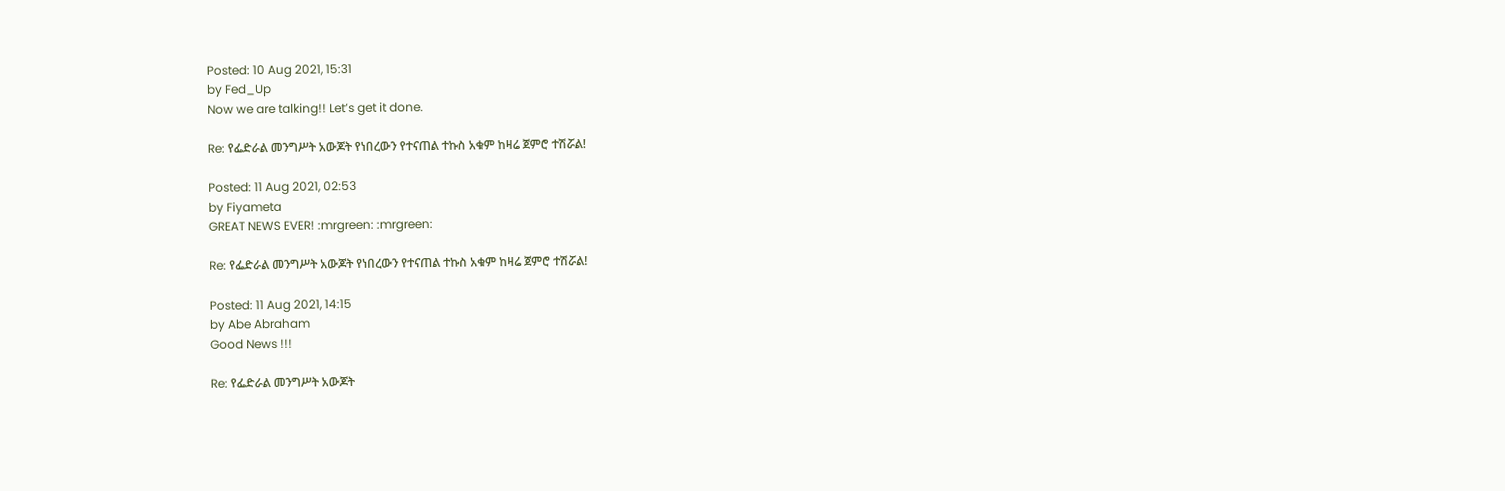Posted: 10 Aug 2021, 15:31
by Fed_Up
Now we are talking!! Let’s get it done.

Re: የፌድራል መንግሥት አውጆት የነበረውን የተናጠል ተኩስ አቁም ከዛሬ ጀምሮ ተሽሯል!

Posted: 11 Aug 2021, 02:53
by Fiyameta
GREAT NEWS EVER! :mrgreen: :mrgreen:

Re: የፌድራል መንግሥት አውጆት የነበረውን የተናጠል ተኩስ አቁም ከዛሬ ጀምሮ ተሽሯል!

Posted: 11 Aug 2021, 14:15
by Abe Abraham
Good News !!!

Re: የፌድራል መንግሥት አውጆት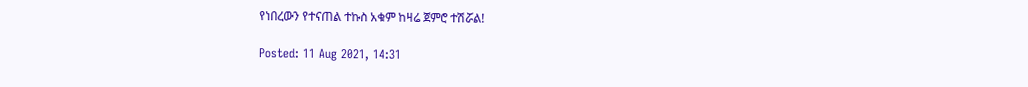የነበረውን የተናጠል ተኩስ አቁም ከዛሬ ጀምሮ ተሽሯል!

Posted: 11 Aug 2021, 14:31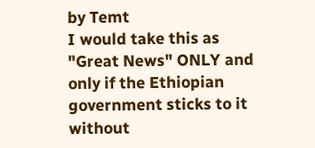by Temt
I would take this as "Great News" ONLY and only if the Ethiopian government sticks to it without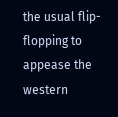the usual flip-flopping to appease the western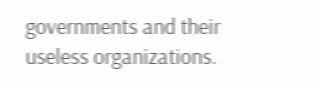governments and their useless organizations.